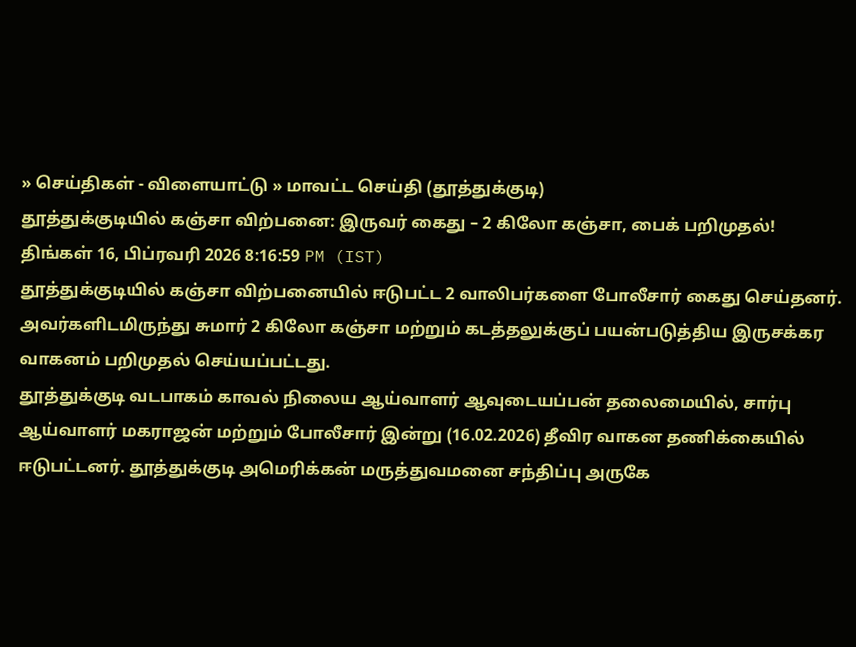» செய்திகள் - விளையாட்டு » மாவட்ட செய்தி (தூத்துக்குடி)
தூத்துக்குடியில் கஞ்சா விற்பனை: இருவர் கைது – 2 கிலோ கஞ்சா, பைக் பறிமுதல்!
திங்கள் 16, பிப்ரவரி 2026 8:16:59 PM (IST)
தூத்துக்குடியில் கஞ்சா விற்பனையில் ஈடுபட்ட 2 வாலிபர்களை போலீசார் கைது செய்தனர். அவர்களிடமிருந்து சுமார் 2 கிலோ கஞ்சா மற்றும் கடத்தலுக்குப் பயன்படுத்திய இருசக்கர வாகனம் பறிமுதல் செய்யப்பட்டது.
தூத்துக்குடி வடபாகம் காவல் நிலைய ஆய்வாளர் ஆவுடையப்பன் தலைமையில், சார்பு ஆய்வாளர் மகராஜன் மற்றும் போலீசார் இன்று (16.02.2026) தீவிர வாகன தணிக்கையில் ஈடுபட்டனர். தூத்துக்குடி அமெரிக்கன் மருத்துவமனை சந்திப்பு அருகே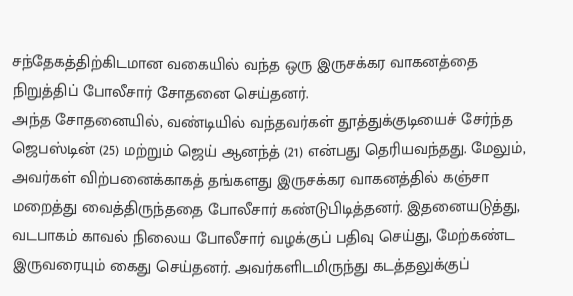சந்தேகத்திற்கிடமான வகையில் வந்த ஒரு இருசக்கர வாகனத்தை நிறுத்திப் போலீசார் சோதனை செய்தனர்.
அந்த சோதனையில், வண்டியில் வந்தவர்கள் தூத்துக்குடியைச் சேர்ந்த ஜெபஸ்டின் (25) மற்றும் ஜெய் ஆனந்த் (21) என்பது தெரியவந்தது. மேலும், அவர்கள் விற்பனைக்காகத் தங்களது இருசக்கர வாகனத்தில் கஞ்சா மறைத்து வைத்திருந்ததை போலீசார் கண்டுபிடித்தனர். இதனையடுத்து, வடபாகம் காவல் நிலைய போலீசார் வழக்குப் பதிவு செய்து, மேற்கண்ட இருவரையும் கைது செய்தனர். அவர்களிடமிருந்து கடத்தலுக்குப்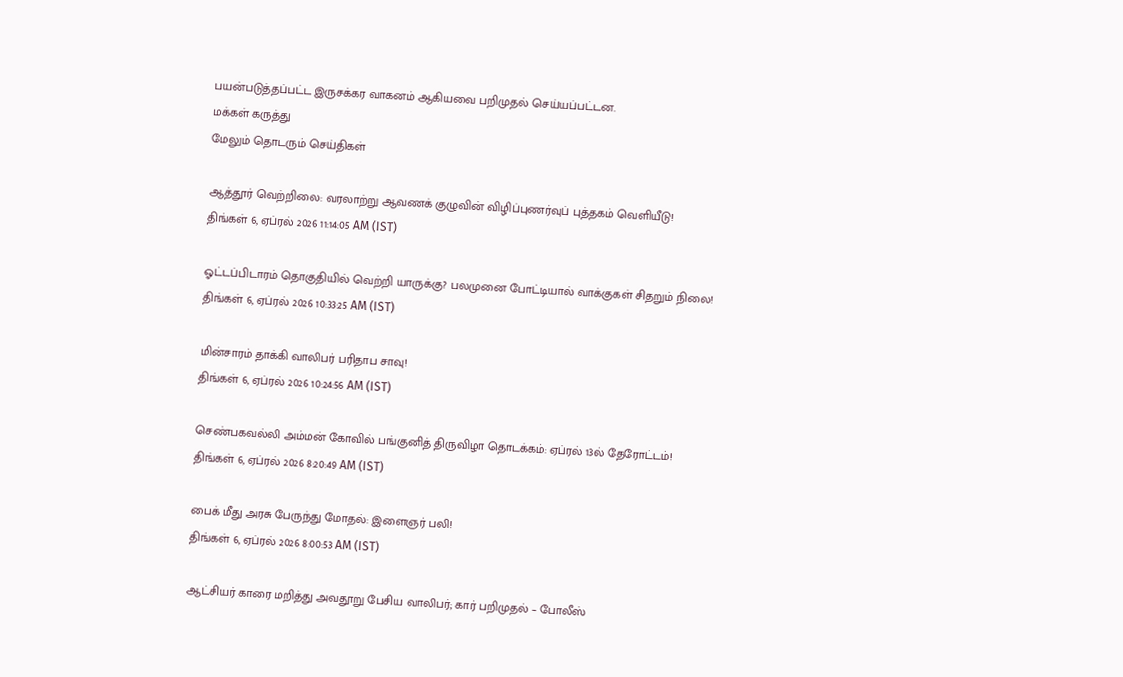பயன்படுத்தப்பட்ட இருசக்கர வாகனம் ஆகியவை பறிமுதல் செய்யப்பட்டன.
மக்கள் கருத்து
மேலும் தொடரும் செய்திகள்

ஆத்தூர் வெற்றிலை: வரலாற்று ஆவணக் குழுவின் விழிப்புணர்வுப் புத்தகம் வெளியீடு!
திங்கள் 6, ஏப்ரல் 2026 11:14:05 AM (IST)

ஓட்டப்பிடாரம் தொகுதியில் வெற்றி யாருக்கு? பலமுனை போட்டியால் வாக்குகள் சிதறும் நிலை!
திங்கள் 6, ஏப்ரல் 2026 10:33:25 AM (IST)

மின்சாரம் தாக்கி வாலிபர் பரிதாப சாவு!
திங்கள் 6, ஏப்ரல் 2026 10:24:56 AM (IST)

செண்பகவல்லி அம்மன் கோவில் பங்குனித் திருவிழா தொடக்கம்: ஏப்ரல் 13ல் தேரோட்டம்!
திங்கள் 6, ஏப்ரல் 2026 8:20:49 AM (IST)

பைக் மீது அரசு பேருந்து மோதல்: இளைஞர் பலி!
திங்கள் 6, ஏப்ரல் 2026 8:00:53 AM (IST)

ஆட்சியர் காரை மறித்து அவதூறு பேசிய வாலிபர்; கார் பறிமுதல் – போலீஸ்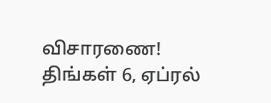விசாரணை!
திங்கள் 6, ஏப்ரல்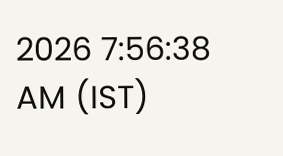2026 7:56:38 AM (IST)